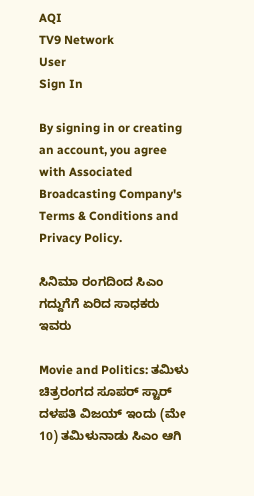AQI
TV9 Network
User
Sign In

By signing in or creating an account, you agree with Associated Broadcasting Company's Terms & Conditions and Privacy Policy.

ಸಿನಿಮಾ ರಂಗದಿಂದ ಸಿಎಂ ಗದ್ದುಗೆಗೆ ಏರಿದ ಸಾಧಕರು ಇವರು

Movie and Politics: ತಮಿಳು ಚಿತ್ರರಂಗದ ಸೂಪರ್ ಸ್ಟಾರ್ ದಳಪತಿ ವಿಜಯ್ ಇಂದು (ಮೇ 10) ತಮಿಳುನಾಡು ಸಿಎಂ ಆಗಿ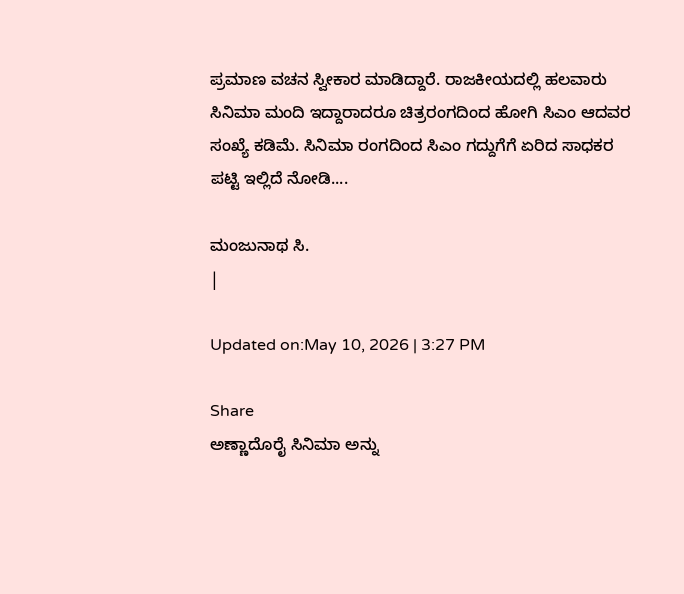ಪ್ರಮಾಣ ವಚನ ಸ್ವೀಕಾರ ಮಾಡಿದ್ದಾರೆ. ರಾಜಕೀಯದಲ್ಲಿ ಹಲವಾರು ಸಿನಿಮಾ ಮಂದಿ ಇದ್ದಾರಾದರೂ ಚಿತ್ರರಂಗದಿಂದ ಹೋಗಿ ಸಿಎಂ ಆದವರ ಸಂಖ್ಯೆ ಕಡಿಮೆ. ಸಿನಿಮಾ ರಂಗದಿಂದ ಸಿಎಂ ಗದ್ದುಗೆಗೆ ಏರಿದ ಸಾಧಕರ ಪಟ್ಟಿ ಇಲ್ಲಿದೆ ನೋಡಿ....

ಮಂಜುನಾಥ ಸಿ.
|

Updated on:May 10, 2026 | 3:27 PM

Share
ಅಣ್ಣಾದೊರೈ ಸಿನಿಮಾ ಅನ್ನು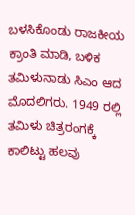ಬಳಸಿಕೊಂಡು ರಾಜಕೀಯ ಕ್ರಾಂತಿ ಮಾಡಿ, ಬಳಿಕ ತಮಿಳುನಾಡು ಸಿಎಂ ಆದ ಮೊದಲಿಗರು. 1949 ರಲ್ಲಿ ತಮಿಳು ಚಿತ್ರರಂಗಕ್ಕೆ ಕಾಲಿಟ್ಟು ಹಲವು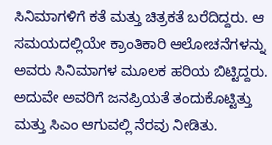ಸಿನಿಮಾಗಳಿಗೆ ಕತೆ ಮತ್ತು ಚಿತ್ರಕತೆ ಬರೆದಿದ್ದರು. ಆ ಸಮಯದಲ್ಲಿಯೇ ಕ್ರಾಂತಿಕಾರಿ ಆಲೋಚನೆಗಳನ್ನು ಅವರು ಸಿನಿಮಾಗಳ ಮೂಲಕ ಹರಿಯ ಬಿಟ್ಟಿದ್ದರು. ಅದುವೇ ಅವರಿಗೆ ಜನಪ್ರಿಯತೆ ತಂದುಕೊಟ್ಟಿತ್ತು ಮತ್ತು ಸಿಎಂ ಆಗುವಲ್ಲಿ ನೆರವು ನೀಡಿತು.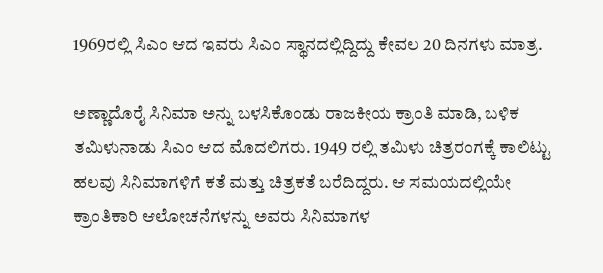1969ರಲ್ಲಿ ಸಿಎಂ ಆದ ಇವರು ಸಿಎಂ ಸ್ಥಾನದಲ್ಲಿದ್ದಿದ್ದು ಕೇವಲ 20 ದಿನಗಳು ಮಾತ್ರ.

ಅಣ್ಣಾದೊರೈ ಸಿನಿಮಾ ಅನ್ನು ಬಳಸಿಕೊಂಡು ರಾಜಕೀಯ ಕ್ರಾಂತಿ ಮಾಡಿ, ಬಳಿಕ ತಮಿಳುನಾಡು ಸಿಎಂ ಆದ ಮೊದಲಿಗರು. 1949 ರಲ್ಲಿ ತಮಿಳು ಚಿತ್ರರಂಗಕ್ಕೆ ಕಾಲಿಟ್ಟು ಹಲವು ಸಿನಿಮಾಗಳಿಗೆ ಕತೆ ಮತ್ತು ಚಿತ್ರಕತೆ ಬರೆದಿದ್ದರು. ಆ ಸಮಯದಲ್ಲಿಯೇ ಕ್ರಾಂತಿಕಾರಿ ಆಲೋಚನೆಗಳನ್ನು ಅವರು ಸಿನಿಮಾಗಳ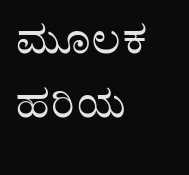ಮೂಲಕ ಹರಿಯ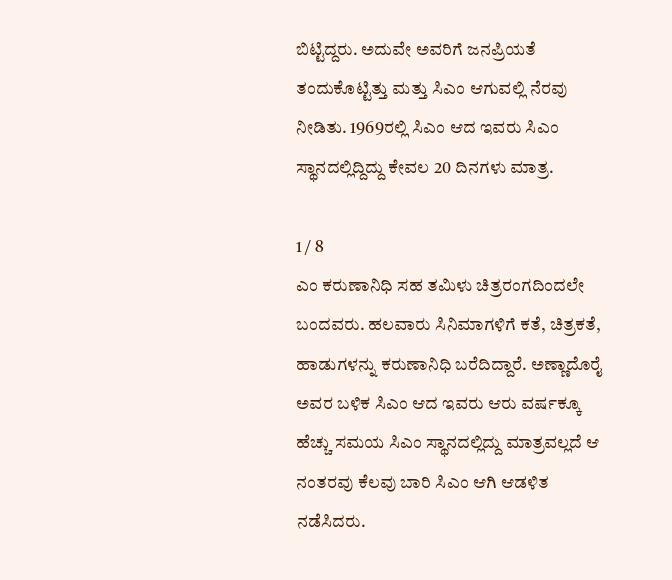ಬಿಟ್ಟಿದ್ದರು. ಅದುವೇ ಅವರಿಗೆ ಜನಪ್ರಿಯತೆ ತಂದುಕೊಟ್ಟಿತ್ತು ಮತ್ತು ಸಿಎಂ ಆಗುವಲ್ಲಿ ನೆರವು ನೀಡಿತು. 1969ರಲ್ಲಿ ಸಿಎಂ ಆದ ಇವರು ಸಿಎಂ ಸ್ಥಾನದಲ್ಲಿದ್ದಿದ್ದು ಕೇವಲ 20 ದಿನಗಳು ಮಾತ್ರ.

1 / 8
ಎಂ ಕರುಣಾನಿಧಿ ಸಹ ತಮಿಳು ಚಿತ್ರರಂಗದಿಂದಲೇ ಬಂದವರು. ಹಲವಾರು ಸಿನಿಮಾಗಳಿಗೆ ಕತೆ, ಚಿತ್ರಕತೆ, ಹಾಡುಗಳನ್ನು ಕರುಣಾನಿಧಿ ಬರೆದಿದ್ದಾರೆ. ಅಣ್ಣಾದೊರೈ ಅವರ ಬಳಿಕ ಸಿಎಂ ಆದ ಇವರು ಆರು ವರ್ಷಕ್ಕೂ ಹೆಚ್ಚು ಸಮಯ ಸಿಎಂ ಸ್ಥಾನದಲ್ಲಿದ್ದು ಮಾತ್ರವಲ್ಲದೆ ಆ ನಂತರವು ಕೆಲವು ಬಾರಿ ಸಿಎಂ ಆಗಿ ಆಡಳಿತ ನಡೆಸಿದರು.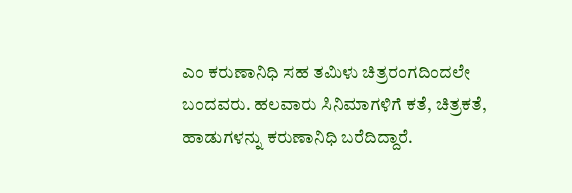ಎಂ ಕರುಣಾನಿಧಿ ಸಹ ತಮಿಳು ಚಿತ್ರರಂಗದಿಂದಲೇ ಬಂದವರು. ಹಲವಾರು ಸಿನಿಮಾಗಳಿಗೆ ಕತೆ, ಚಿತ್ರಕತೆ, ಹಾಡುಗಳನ್ನು ಕರುಣಾನಿಧಿ ಬರೆದಿದ್ದಾರೆ.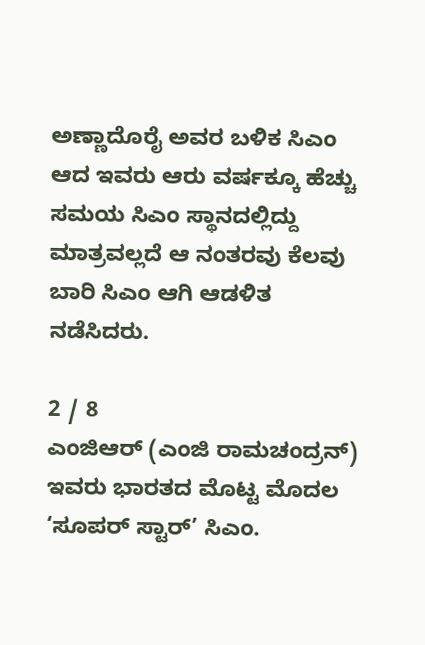ಅಣ್ಣಾದೊರೈ ಅವರ ಬಳಿಕ ಸಿಎಂ ಆದ ಇವರು ಆರು ವರ್ಷಕ್ಕೂ ಹೆಚ್ಚು ಸಮಯ ಸಿಎಂ ಸ್ಥಾನದಲ್ಲಿದ್ದು ಮಾತ್ರವಲ್ಲದೆ ಆ ನಂತರವು ಕೆಲವು ಬಾರಿ ಸಿಎಂ ಆಗಿ ಆಡಳಿತ ನಡೆಸಿದರು.

2 / 8
ಎಂಜಿಆರ್ (ಎಂಜಿ ರಾಮಚಂದ್ರನ್) ಇವರು ಭಾರತದ ಮೊಟ್ಟ ಮೊದಲ ‘ಸೂಪರ್ ಸ್ಟಾರ್’ ಸಿಎಂ.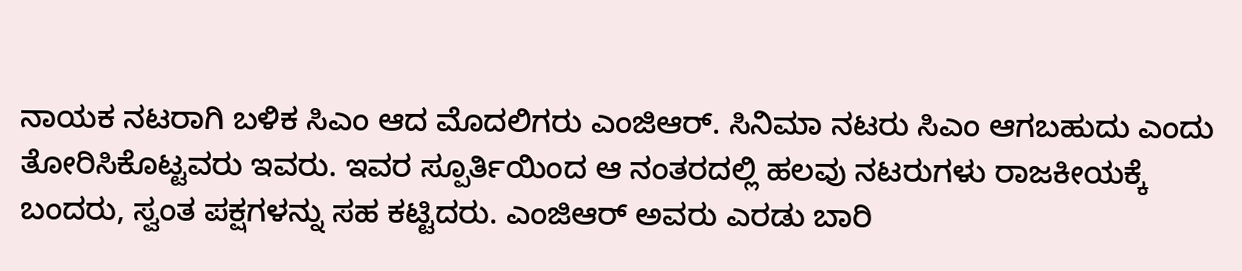ನಾಯಕ ನಟರಾಗಿ ಬಳಿಕ ಸಿಎಂ ಆದ ಮೊದಲಿಗರು ಎಂಜಿಆರ್. ಸಿನಿಮಾ ನಟರು ಸಿಎಂ ಆಗಬಹುದು ಎಂದು ತೋರಿಸಿಕೊಟ್ಟವರು ಇವರು. ಇವರ ಸ್ಪೂರ್ತಿಯಿಂದ ಆ ನಂತರದಲ್ಲಿ ಹಲವು ನಟರುಗಳು ರಾಜಕೀಯಕ್ಕೆ ಬಂದರು, ಸ್ವಂತ ಪಕ್ಷಗಳನ್ನು ಸಹ ಕಟ್ಟಿದರು. ಎಂಜಿಆರ್ ಅವರು ಎರಡು ಬಾರಿ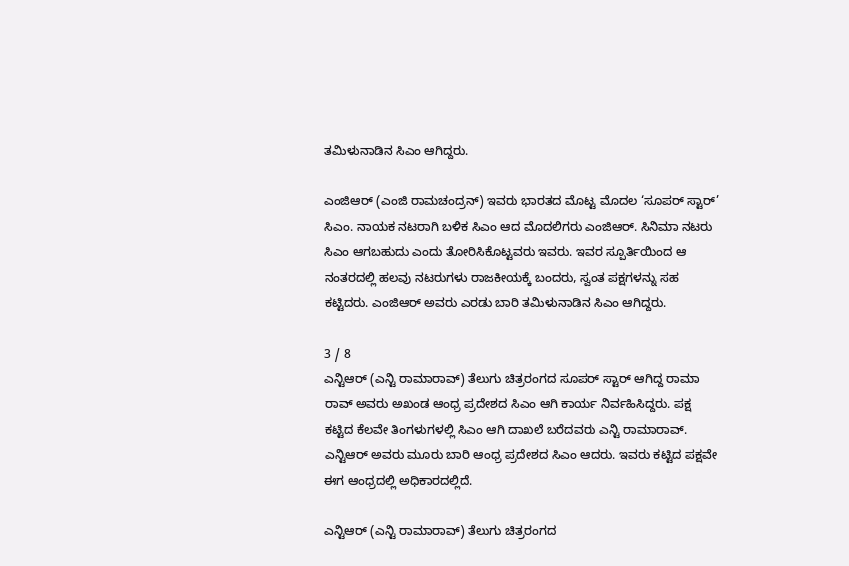ತಮಿಳುನಾಡಿನ ಸಿಎಂ ಆಗಿದ್ದರು.

ಎಂಜಿಆರ್ (ಎಂಜಿ ರಾಮಚಂದ್ರನ್) ಇವರು ಭಾರತದ ಮೊಟ್ಟ ಮೊದಲ ‘ಸೂಪರ್ ಸ್ಟಾರ್’ ಸಿಎಂ. ನಾಯಕ ನಟರಾಗಿ ಬಳಿಕ ಸಿಎಂ ಆದ ಮೊದಲಿಗರು ಎಂಜಿಆರ್. ಸಿನಿಮಾ ನಟರು ಸಿಎಂ ಆಗಬಹುದು ಎಂದು ತೋರಿಸಿಕೊಟ್ಟವರು ಇವರು. ಇವರ ಸ್ಪೂರ್ತಿಯಿಂದ ಆ ನಂತರದಲ್ಲಿ ಹಲವು ನಟರುಗಳು ರಾಜಕೀಯಕ್ಕೆ ಬಂದರು, ಸ್ವಂತ ಪಕ್ಷಗಳನ್ನು ಸಹ ಕಟ್ಟಿದರು. ಎಂಜಿಆರ್ ಅವರು ಎರಡು ಬಾರಿ ತಮಿಳುನಾಡಿನ ಸಿಎಂ ಆಗಿದ್ದರು.

3 / 8
ಎನ್ಟಿಆರ್ (ಎನ್ಟಿ ರಾಮಾರಾವ್) ತೆಲುಗು ಚಿತ್ರರಂಗದ ಸೂಪರ್ ಸ್ಟಾರ್ ಆಗಿದ್ದ ರಾಮಾ ರಾವ್ ಅವರು ಅಖಂಡ ಆಂಧ್ರ ಪ್ರದೇಶದ ಸಿಎಂ ಆಗಿ ಕಾರ್ಯ ನಿರ್ವಹಿಸಿದ್ದರು. ಪಕ್ಷ ಕಟ್ಟಿದ ಕೆಲವೇ ತಿಂಗಳುಗಳಲ್ಲಿ ಸಿಎಂ ಆಗಿ ದಾಖಲೆ ಬರೆದವರು ಎನ್ಟಿ ರಾಮಾರಾವ್. ಎನ್ಟಿಆರ್ ಅವರು ಮೂರು ಬಾರಿ ಆಂಧ್ರ ಪ್ರದೇಶದ ಸಿಎಂ ಆದರು. ಇವರು ಕಟ್ಟಿದ ಪಕ್ಷವೇ ಈಗ ಆಂಧ್ರದಲ್ಲಿ ಅಧಿಕಾರದಲ್ಲಿದೆ.

ಎನ್ಟಿಆರ್ (ಎನ್ಟಿ ರಾಮಾರಾವ್) ತೆಲುಗು ಚಿತ್ರರಂಗದ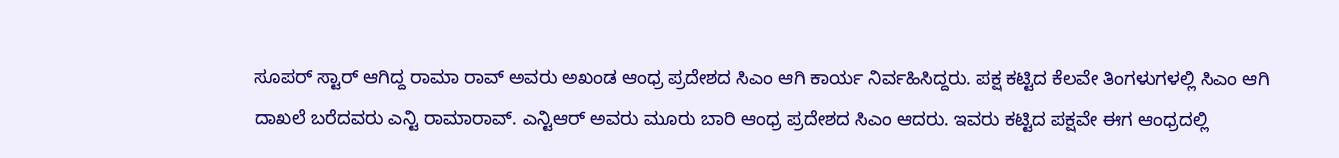ಸೂಪರ್ ಸ್ಟಾರ್ ಆಗಿದ್ದ ರಾಮಾ ರಾವ್ ಅವರು ಅಖಂಡ ಆಂಧ್ರ ಪ್ರದೇಶದ ಸಿಎಂ ಆಗಿ ಕಾರ್ಯ ನಿರ್ವಹಿಸಿದ್ದರು. ಪಕ್ಷ ಕಟ್ಟಿದ ಕೆಲವೇ ತಿಂಗಳುಗಳಲ್ಲಿ ಸಿಎಂ ಆಗಿ ದಾಖಲೆ ಬರೆದವರು ಎನ್ಟಿ ರಾಮಾರಾವ್. ಎನ್ಟಿಆರ್ ಅವರು ಮೂರು ಬಾರಿ ಆಂಧ್ರ ಪ್ರದೇಶದ ಸಿಎಂ ಆದರು. ಇವರು ಕಟ್ಟಿದ ಪಕ್ಷವೇ ಈಗ ಆಂಧ್ರದಲ್ಲಿ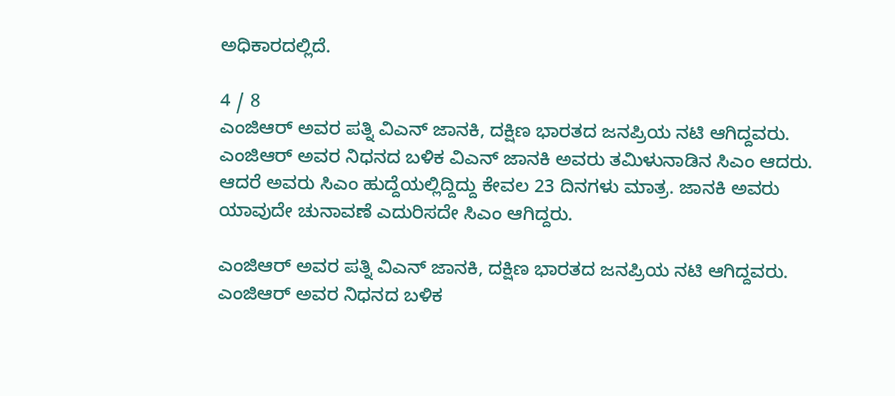ಅಧಿಕಾರದಲ್ಲಿದೆ.

4 / 8
ಎಂಜಿಆರ್ ಅವರ ಪತ್ನಿ ವಿಎನ್ ಜಾನಕಿ, ದಕ್ಷಿಣ ಭಾರತದ ಜನಪ್ರಿಯ ನಟಿ ಆಗಿದ್ದವರು. ಎಂಜಿಆರ್ ಅವರ ನಿಧನದ ಬಳಿಕ ವಿಎನ್ ಜಾನಕಿ ಅವರು ತಮಿಳುನಾಡಿನ ಸಿಎಂ ಆದರು. ಆದರೆ ಅವರು ಸಿಎಂ ಹುದ್ದೆಯಲ್ಲಿದ್ದಿದ್ದು ಕೇವಲ 23 ದಿನಗಳು ಮಾತ್ರ. ಜಾನಕಿ ಅವರು ಯಾವುದೇ ಚುನಾವಣೆ ಎದುರಿಸದೇ ಸಿಎಂ ಆಗಿದ್ದರು.

ಎಂಜಿಆರ್ ಅವರ ಪತ್ನಿ ವಿಎನ್ ಜಾನಕಿ, ದಕ್ಷಿಣ ಭಾರತದ ಜನಪ್ರಿಯ ನಟಿ ಆಗಿದ್ದವರು. ಎಂಜಿಆರ್ ಅವರ ನಿಧನದ ಬಳಿಕ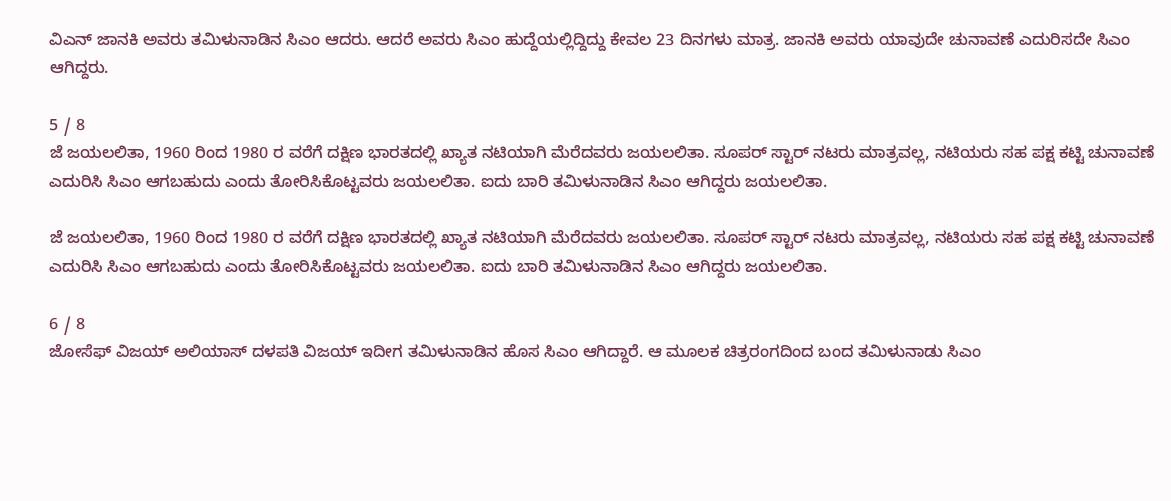ವಿಎನ್ ಜಾನಕಿ ಅವರು ತಮಿಳುನಾಡಿನ ಸಿಎಂ ಆದರು. ಆದರೆ ಅವರು ಸಿಎಂ ಹುದ್ದೆಯಲ್ಲಿದ್ದಿದ್ದು ಕೇವಲ 23 ದಿನಗಳು ಮಾತ್ರ. ಜಾನಕಿ ಅವರು ಯಾವುದೇ ಚುನಾವಣೆ ಎದುರಿಸದೇ ಸಿಎಂ ಆಗಿದ್ದರು.

5 / 8
ಜೆ ಜಯಲಲಿತಾ, 1960 ರಿಂದ 1980 ರ ವರೆಗೆ ದಕ್ಷಿಣ ಭಾರತದಲ್ಲಿ ಖ್ಯಾತ ನಟಿಯಾಗಿ ಮೆರೆದವರು ಜಯಲಲಿತಾ. ಸೂಪರ್ ಸ್ಟಾರ್ ನಟರು ಮಾತ್ರವಲ್ಲ, ನಟಿಯರು ಸಹ ಪಕ್ಷ ಕಟ್ಟಿ ಚುನಾವಣೆ ಎದುರಿಸಿ ಸಿಎಂ ಆಗಬಹುದು ಎಂದು ತೋರಿಸಿಕೊಟ್ಟವರು ಜಯಲಲಿತಾ. ಐದು ಬಾರಿ ತಮಿಳುನಾಡಿನ ಸಿಎಂ ಆಗಿದ್ದರು ಜಯಲಲಿತಾ.

ಜೆ ಜಯಲಲಿತಾ, 1960 ರಿಂದ 1980 ರ ವರೆಗೆ ದಕ್ಷಿಣ ಭಾರತದಲ್ಲಿ ಖ್ಯಾತ ನಟಿಯಾಗಿ ಮೆರೆದವರು ಜಯಲಲಿತಾ. ಸೂಪರ್ ಸ್ಟಾರ್ ನಟರು ಮಾತ್ರವಲ್ಲ, ನಟಿಯರು ಸಹ ಪಕ್ಷ ಕಟ್ಟಿ ಚುನಾವಣೆ ಎದುರಿಸಿ ಸಿಎಂ ಆಗಬಹುದು ಎಂದು ತೋರಿಸಿಕೊಟ್ಟವರು ಜಯಲಲಿತಾ. ಐದು ಬಾರಿ ತಮಿಳುನಾಡಿನ ಸಿಎಂ ಆಗಿದ್ದರು ಜಯಲಲಿತಾ.

6 / 8
ಜೋಸೆಫ್ ವಿಜಯ್ ಅಲಿಯಾಸ್ ದಳಪತಿ ವಿಜಯ್ ಇದೀಗ ತಮಿಳುನಾಡಿನ ಹೊಸ ಸಿಎಂ ಆಗಿದ್ದಾರೆ. ಆ ಮೂಲಕ ಚಿತ್ರರಂಗದಿಂದ ಬಂದ ತಮಿಳುನಾಡು ಸಿಎಂ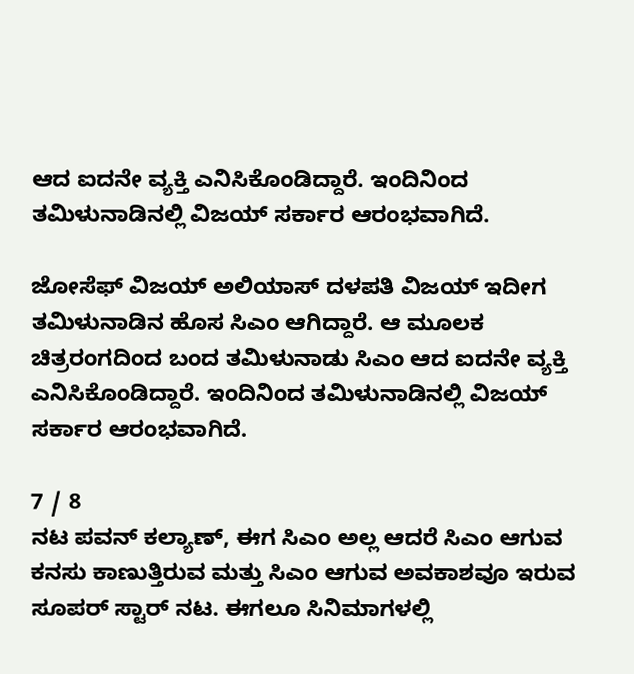ಆದ ಐದನೇ ವ್ಯಕ್ತಿ ಎನಿಸಿಕೊಂಡಿದ್ದಾರೆ. ಇಂದಿನಿಂದ ತಮಿಳುನಾಡಿನಲ್ಲಿ ವಿಜಯ್ ಸರ್ಕಾರ ಆರಂಭವಾಗಿದೆ.

ಜೋಸೆಫ್ ವಿಜಯ್ ಅಲಿಯಾಸ್ ದಳಪತಿ ವಿಜಯ್ ಇದೀಗ ತಮಿಳುನಾಡಿನ ಹೊಸ ಸಿಎಂ ಆಗಿದ್ದಾರೆ. ಆ ಮೂಲಕ ಚಿತ್ರರಂಗದಿಂದ ಬಂದ ತಮಿಳುನಾಡು ಸಿಎಂ ಆದ ಐದನೇ ವ್ಯಕ್ತಿ ಎನಿಸಿಕೊಂಡಿದ್ದಾರೆ. ಇಂದಿನಿಂದ ತಮಿಳುನಾಡಿನಲ್ಲಿ ವಿಜಯ್ ಸರ್ಕಾರ ಆರಂಭವಾಗಿದೆ.

7 / 8
ನಟ ಪವನ್ ಕಲ್ಯಾಣ್, ಈಗ ಸಿಎಂ ಅಲ್ಲ ಆದರೆ ಸಿಎಂ ಆಗುವ ಕನಸು ಕಾಣುತ್ತಿರುವ ಮತ್ತು ಸಿಎಂ ಆಗುವ ಅವಕಾಶವೂ ಇರುವ ಸೂಪರ್ ಸ್ಟಾರ್ ನಟ. ಈಗಲೂ ಸಿನಿಮಾಗಳಲ್ಲಿ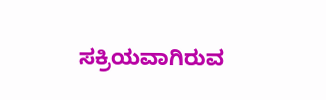ಸಕ್ರಿಯವಾಗಿರುವ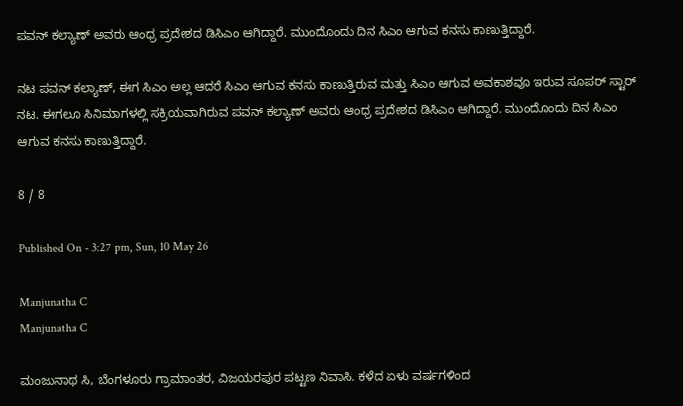ಪವನ್ ಕಲ್ಯಾಣ್ ಅವರು ಆಂಧ್ರ ಪ್ರದೇಶದ ಡಿಸಿಎಂ ಆಗಿದ್ದಾರೆ. ಮುಂದೊಂದು ದಿನ ಸಿಎಂ ಆಗುವ ಕನಸು ಕಾಣುತ್ತಿದ್ದಾರೆ.

ನಟ ಪವನ್ ಕಲ್ಯಾಣ್, ಈಗ ಸಿಎಂ ಅಲ್ಲ ಆದರೆ ಸಿಎಂ ಆಗುವ ಕನಸು ಕಾಣುತ್ತಿರುವ ಮತ್ತು ಸಿಎಂ ಆಗುವ ಅವಕಾಶವೂ ಇರುವ ಸೂಪರ್ ಸ್ಟಾರ್ ನಟ. ಈಗಲೂ ಸಿನಿಮಾಗಳಲ್ಲಿ ಸಕ್ರಿಯವಾಗಿರುವ ಪವನ್ ಕಲ್ಯಾಣ್ ಅವರು ಆಂಧ್ರ ಪ್ರದೇಶದ ಡಿಸಿಎಂ ಆಗಿದ್ದಾರೆ. ಮುಂದೊಂದು ದಿನ ಸಿಎಂ ಆಗುವ ಕನಸು ಕಾಣುತ್ತಿದ್ದಾರೆ.

8 / 8

Published On - 3:27 pm, Sun, 10 May 26

Manjunatha C
Manjunatha C

ಮಂಜುನಾಥ ಸಿ, ಬೆಂಗಳೂರು ಗ್ರಾಮಾಂತರ, ವಿಜಯರಪುರ ಪಟ್ಟಣ ನಿವಾಸಿ. ಕಳೆದ ಏಳು ವರ್ಷಗಳಿಂದ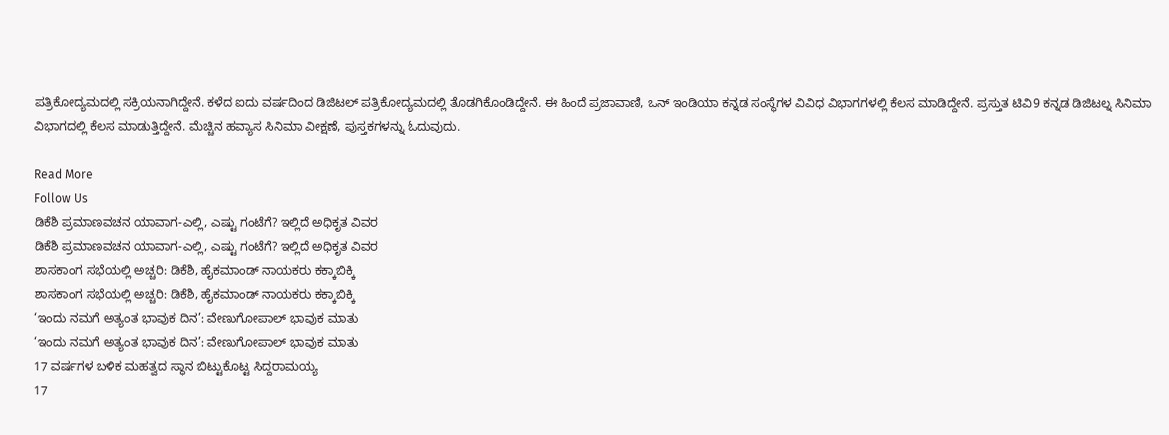ಪತ್ರಿಕೋದ್ಯಮದಲ್ಲಿ ಸಕ್ರಿಯನಾಗಿದ್ದೇನೆ. ಕಳೆದ ಐದು ವರ್ಷದಿಂದ ಡಿಜಿಟಲ್ ಪತ್ರಿಕೋದ್ಯಮದಲ್ಲಿ ತೊಡಗಿಕೊಂಡಿದ್ದೇನೆ. ಈ ಹಿಂದೆ ಪ್ರಜಾವಾಣಿ, ಒನ್ ಇಂಡಿಯಾ ಕನ್ನಡ ಸಂಸ್ಥೆಗಳ ವಿವಿಧ ವಿಭಾಗಗಳಲ್ಲಿ ಕೆಲಸ ಮಾಡಿದ್ದೇನೆ. ಪ್ರಸ್ತುತ ಟಿವಿ9 ಕನ್ನಡ ಡಿಜಿಟಲ್ನ ಸಿನಿಮಾ ವಿಭಾಗದಲ್ಲಿ ಕೆಲಸ ಮಾಡುತ್ತಿದ್ದೇನೆ. ಮೆಚ್ಚಿನ ಹವ್ಯಾಸ ಸಿನಿಮಾ ವೀಕ್ಷಣೆ, ಪುಸ್ತಕಗಳನ್ನು ಓದುವುದು.

Read More
Follow Us
ಡಿಕೆಶಿ ಪ್ರಮಾಣವಚನ ಯಾವಾಗ-ಎಲ್ಲಿ, ಎಷ್ಟು ಗಂಟೆಗೆ? ಇಲ್ಲಿದೆ ಅಧಿಕೃತ ವಿವರ
ಡಿಕೆಶಿ ಪ್ರಮಾಣವಚನ ಯಾವಾಗ-ಎಲ್ಲಿ, ಎಷ್ಟು ಗಂಟೆಗೆ? ಇಲ್ಲಿದೆ ಅಧಿಕೃತ ವಿವರ
ಶಾಸಕಾಂಗ ಸಭೆಯಲ್ಲಿ ಅಚ್ಚರಿ: ಡಿಕೆಶಿ, ಹೈಕಮಾಂಡ್ ನಾಯಕರು ಕಕ್ಕಾಬಿಕ್ಕಿ
ಶಾಸಕಾಂಗ ಸಭೆಯಲ್ಲಿ ಅಚ್ಚರಿ: ಡಿಕೆಶಿ, ಹೈಕಮಾಂಡ್ ನಾಯಕರು ಕಕ್ಕಾಬಿಕ್ಕಿ
‘ಇಂದು ನಮಗೆ ಅತ್ಯಂತ ಭಾವುಕ ದಿನ’: ವೇಣುಗೋಪಾಲ್ ಭಾವುಕ ಮಾತು
‘ಇಂದು ನಮಗೆ ಅತ್ಯಂತ ಭಾವುಕ ದಿನ’: ವೇಣುಗೋಪಾಲ್ ಭಾವುಕ ಮಾತು
17 ವರ್ಷಗಳ ಬಳಿಕ ಮಹತ್ವದ ಸ್ಥಾನ ಬಿಟ್ಟುಕೊಟ್ಟ ಸಿದ್ದರಾಮಯ್ಯ
17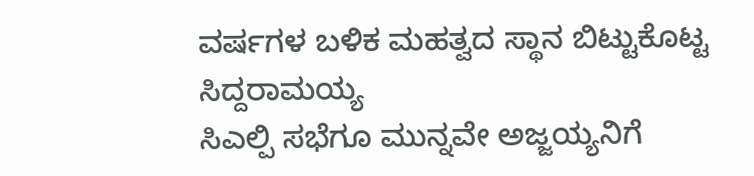ವರ್ಷಗಳ ಬಳಿಕ ಮಹತ್ವದ ಸ್ಥಾನ ಬಿಟ್ಟುಕೊಟ್ಟ ಸಿದ್ದರಾಮಯ್ಯ
ಸಿಎಲ್ಪಿ ಸಭೆಗೂ ಮುನ್ನವೇ ಅಜ್ಜಯ್ಯನಿಗೆ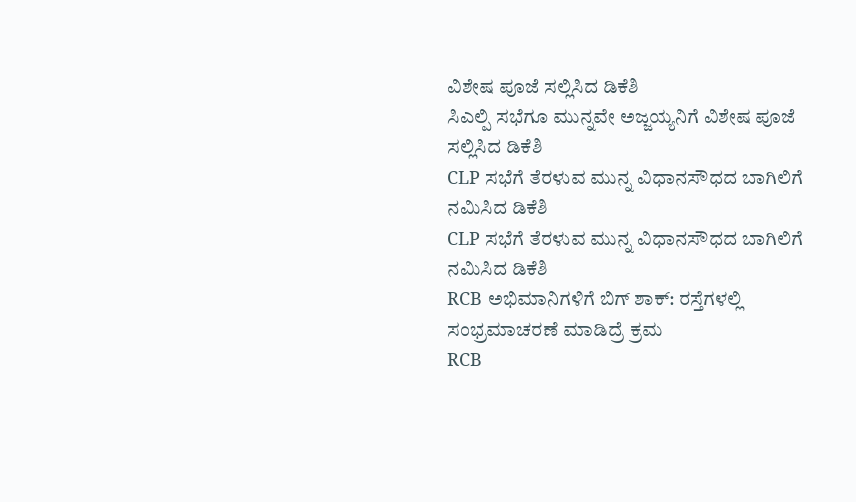ವಿಶೇಷ ಪೂಜೆ ಸಲ್ಲಿಸಿದ ಡಿಕೆಶಿ
ಸಿಎಲ್ಪಿ ಸಭೆಗೂ ಮುನ್ನವೇ ಅಜ್ಜಯ್ಯನಿಗೆ ವಿಶೇಷ ಪೂಜೆ ಸಲ್ಲಿಸಿದ ಡಿಕೆಶಿ
CLP ಸಭೆಗೆ ತೆರಳುವ ಮುನ್ನ ವಿಧಾನಸೌಧದ ಬಾಗಿಲಿಗೆ ನಮಿಸಿದ ಡಿಕೆಶಿ
CLP ಸಭೆಗೆ ತೆರಳುವ ಮುನ್ನ ವಿಧಾನಸೌಧದ ಬಾಗಿಲಿಗೆ ನಮಿಸಿದ ಡಿಕೆಶಿ
RCB ಅಭಿಮಾನಿಗಳಿಗೆ ಬಿಗ್ ಶಾಕ್: ರಸ್ತೆಗಳಲ್ಲಿ ಸಂಭ್ರಮಾಚರಣೆ ಮಾಡಿದ್ರೆ ಕ್ರಮ
RCB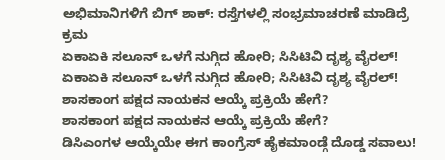ಅಭಿಮಾನಿಗಳಿಗೆ ಬಿಗ್ ಶಾಕ್: ರಸ್ತೆಗಳಲ್ಲಿ ಸಂಭ್ರಮಾಚರಣೆ ಮಾಡಿದ್ರೆ ಕ್ರಮ
ಏಕಾಏಕಿ ಸಲೂನ್ ಒಳಗೆ ನುಗ್ಗಿದ ಹೋರಿ; ಸಿಸಿಟಿವಿ ದೃಶ್ಯ ವೈರಲ್!
ಏಕಾಏಕಿ ಸಲೂನ್ ಒಳಗೆ ನುಗ್ಗಿದ ಹೋರಿ; ಸಿಸಿಟಿವಿ ದೃಶ್ಯ ವೈರಲ್!
ಶಾಸಕಾಂಗ ಪಕ್ಷದ ನಾಯಕನ ಆಯ್ಕೆ ಪ್ರಕ್ರಿಯೆ ಹೇಗೆ?
ಶಾಸಕಾಂಗ ಪಕ್ಷದ ನಾಯಕನ ಆಯ್ಕೆ ಪ್ರಕ್ರಿಯೆ ಹೇಗೆ?
ಡಿಸಿಎಂಗಳ ಆಯ್ಕೆಯೇ ಈಗ ಕಾಂಗ್ರೆಸ್ ಹೈಕಮಾಂಡ್ಗೆ ದೊಡ್ಡ ಸವಾಲು!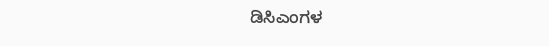ಡಿಸಿಎಂಗಳ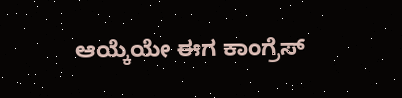ಆಯ್ಕೆಯೇ ಈಗ ಕಾಂಗ್ರೆಸ್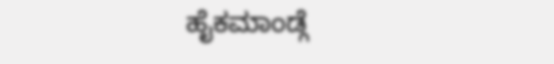ಹೈಕಮಾಂಡ್ಗೆ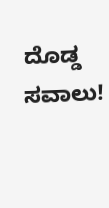ದೊಡ್ಡ ಸವಾಲು!